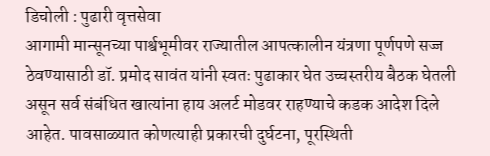डिचोली : पुढारी वृत्तसेवा
आगामी मान्सूनच्या पार्श्वभूमीवर राज्यातील आपत्कालीन यंत्रणा पूर्णपणे सज्ज ठेवण्यासाठी डॉ. प्रमोद सावंत यांनी स्वतः पुढाकार घेत उच्चस्तरीय बैठक घेतली असून सर्व संबंधित खात्यांना हाय अलर्ट मोडवर राहण्याचे कडक आदेश दिले आहेत. पावसाळ्यात कोणत्याही प्रकारची दुर्घटना, पूरस्थिती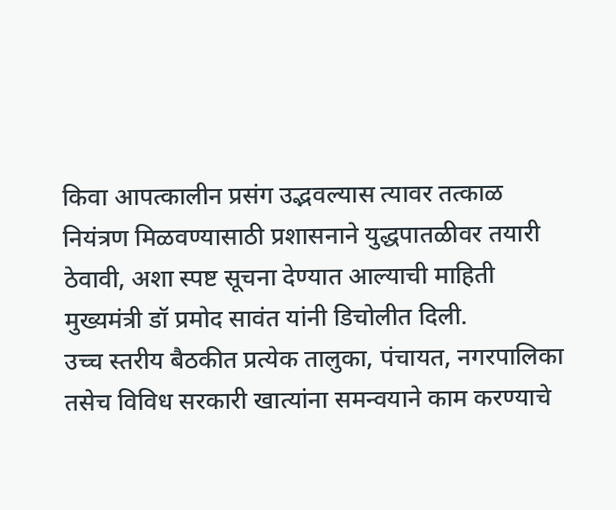किवा आपत्कालीन प्रसंग उद्भवल्यास त्यावर तत्काळ नियंत्रण मिळवण्यासाठी प्रशासनाने युद्धपातळीवर तयारी ठेवावी, अशा स्पष्ट सूचना देण्यात आल्याची माहिती मुख्यमंत्री डॉ प्रमोद सावंत यांनी डिचोलीत दिली.
उच्च स्तरीय बैठकीत प्रत्येक तालुका, पंचायत, नगरपालिका तसेच विविध सरकारी खात्यांना समन्वयाने काम करण्याचे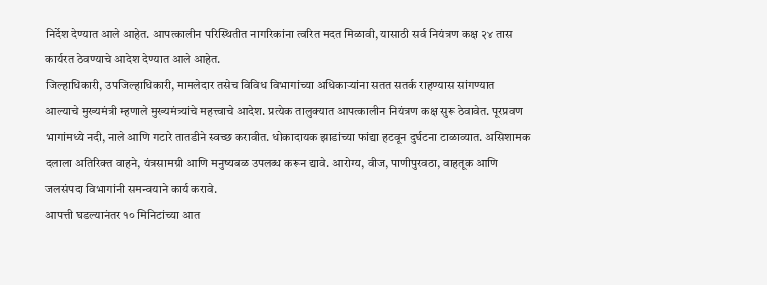निर्देश देण्यात आले आहेत. आपत्कालीन परिस्थितीत नागरिकांना त्वरित मदत मिळावी, यासाठी सर्व नियंत्रण कक्ष २४ तास कार्यरत ठेवण्याचे आदेश देण्यात आले आहेत.
जिल्हाधिकारी, उपजिल्हाधिकारी, मामलेदार तसेच विविध विभागांच्या अधिकाऱ्यांना सतत सतर्क राहण्यास सांगण्यात आल्याचे मुख्यमंत्री म्हणाले मुख्यमंत्र्यांचे महत्त्वाचे आदेश. प्रत्येक तालुक्यात आपत्कालीन नियंत्रण कक्ष सुरू ठेवावेत. पूरप्रवण भागांमध्ये नदी, नाले आणि गटारे तातडीने स्वच्छ करावीत. धोकादायक झाडांच्या फांद्या हटवून दुर्घटना टाळाव्यात. असिशामक दलाला अतिरिक्त वाहने, यंत्रसामग्री आणि मनुष्यबळ उपलब्ध करून द्यावे. आरोग्य, वीज, पाणीपुरवठा, वाहतूक आणि जलसंपदा विभागांनी समन्वयाने कार्य करावे.
आपत्ती घडल्यानंतर १० मिनिटांच्या आत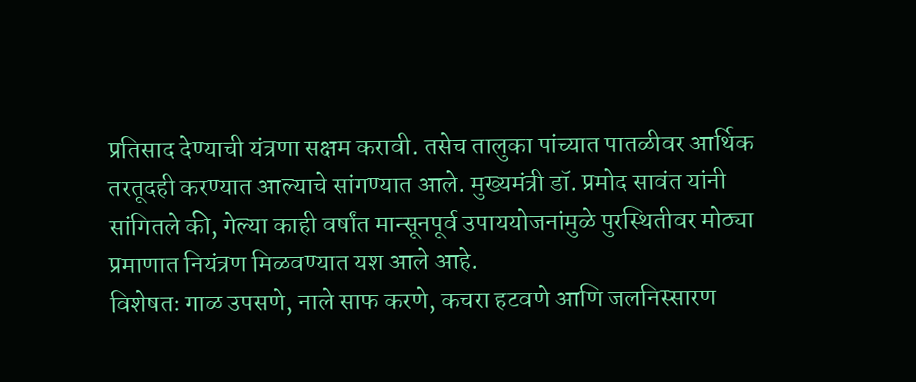प्रतिसाद देण्याची यंत्रणा सक्षम करावी. तसेच तालुका पांच्यात पातळीवर आर्थिक तरतूदही करण्यात आल्याचे सांगण्यात आले. मुख्यमंत्री डॉ. प्रमोद सावंत यांनी सांगितले की, गेल्या काही वर्षांत मान्सूनपूर्व उपाययोजनांमुळे पुरस्थितीवर मोठ्या प्रमाणात नियंत्रण मिळवण्यात यश आले आहे.
विशेषतः गाळ उपसणे, नाले साफ करणे, कचरा हटवणे आणि जलनिस्सारण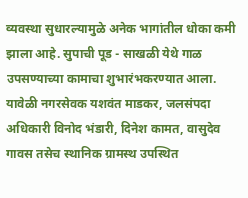व्यवस्था सुधारल्यामुळे अनेक भागांतील धोका कमी झाला आहे. सुपाची पूड - साखळी येथे गाळ उपसण्याच्या कामाचा शुभारंभकरण्यात आला. यावेळी नगरसेवक यशवंत माडकर, जलसंपदा अधिकारी विनोद भंडारी, दिनेश कामत, वासुदेव गावस तसेच स्थानिक ग्रामस्थ उपस्थित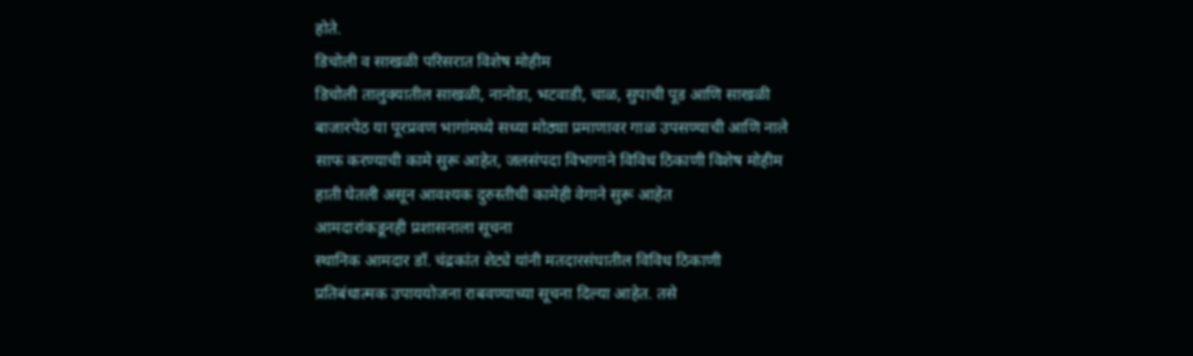होते.
डिचोली व साखळी परिसरात विशेष मोहीम
डिचोली तालुक्यातील साखळी, नानोडा, भटवाडी, चाळ, सुपाची पूड आणि साखळी बाजारपेठ या पूरप्रवण भागांमध्ये सध्या मोठ्या प्रमाणावर गाळ उपसण्याची आणि नाले साफ करण्याची कामे सुरू आहेत, जलसंपदा विभागाने विविध ठिकाणी विशेष मोहीम हाती घेतली असून आवश्यक दुरुस्तीची कामेही वेगाने सुरू आहेत
आमदारांकडूनही प्रशासनाला सूचना
स्थानिक आमदार डॉ. चंद्रकांत शेट्ये यांनी मतदारसंघातील विविध ठिकाणी प्रतिबंधात्मक उपाययोजना राबवण्याच्या सूचना दिल्या आहेत. तसे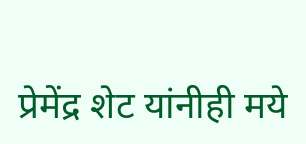प्रेमेंद्र शेट यांनीही मये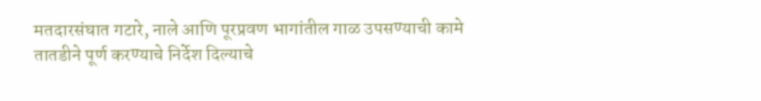मतदारसंघात गटारे, नाले आणि पूरप्रवण भागांतील गाळ उपसण्याची कामे तातडीने पूर्ण करण्याचे निर्देश दिल्याचे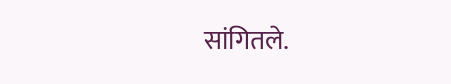सांगितले.